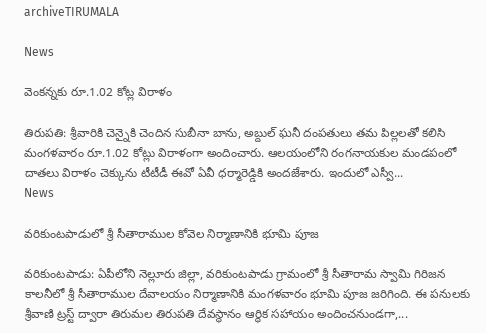archiveTIRUMALA

News

వెంక‌న్న‌కు రూ.1.02 కోట్ల విరాళం

తిరుప‌తి: శ్రీవారికి చెన్నైకి చెందిన సుబీనా బాను, అబ్దుల్‌ ఘనీ దంపతులు తమ పిల్లలతో కలిసి మంగళవారం రూ.1.02 కోట్లు విరాళంగా అందించారు. ఆలయంలోని రంగనాయకుల మండపంలో దాతలు విరాళం చెక్కును టీటీడీ ఈవో ఏవీ ధర్మారెడ్డికి అందజేశారు. ఇందులో ఎస్వీ...
News

వరికుంటపాడులో శ్రీ సీతారాముల కోవెల నిర్మాణానికి భూమి పూజ‌

వరికుంటపాడు: ఏపీలోని నెల్లూరు జిల్లా, వరికుంటపాడు గ్రామంలో శ్రీ సీతారామ స్వామి గిరిజన కాలనీలో శ్రీ సీతారాముల దేవాలయం నిర్మాణానికి మంగ‌ళ‌వారం భూమి పూజ జరిగింది. ఈ ప‌నుల‌కు శ్రీవాణి ట్రస్ట్ ద్వారా తిరుమల తిరుపతి దేవస్థానం ఆర్థిక సహాయం అందించ‌నుండ‌గా,...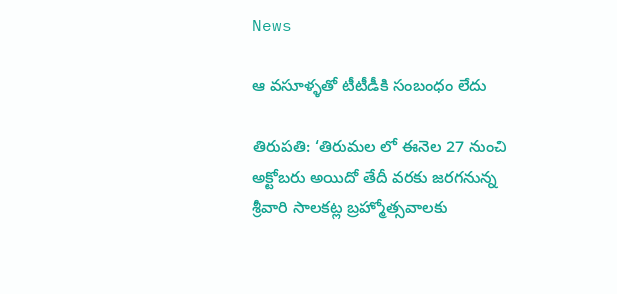News

ఆ వ‌సూళ్ళ‌తో టీటీడీకి సంబంధం లేదు

తిరుప‌తి: ‘తిరుమల లో ఈనెల 27 నుంచి అక్టోబరు అయిదో తేదీ వరకు జరగనున్న శ్రీవారి సాలకట్ల బ్రహ్మోత్సవాలకు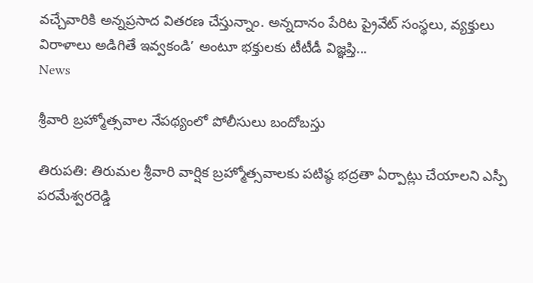వచ్చేవారికి అన్నప్రసాద వితరణ చేస్తున్నాం. అన్నదానం పేరిట ప్రైవేట్‌ సంస్థలు, వ్యక్తులు విరాళాలు అడిగితే ఇవ్వకండి’ అంటూ భక్తులకు టీటీడీ విజ్ఞప్తి...
News

శ్రీవారి బ్రహ్మోత్సవాల నేపథ్యంలో పోలీసులు బందోబస్తు

తిరుప‌తి: తిరుమల శ్రీవారి వార్షిక బ్రహ్మోత్సవాలకు పటిష్ఠ భద్రతా ఏర్పాట్లు చేయాలని ఎస్పీ పరమేశ్వరరెడ్డి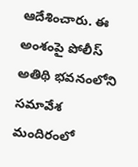ఆదేశించారు. ఈ అంశంపై పోలీస్‌ అతిథి భవనంలోని సమావేశ మందిరంలో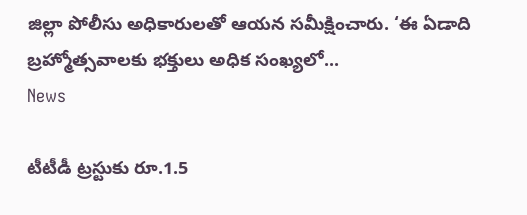జిల్లా పోలీసు అధికారులతో ఆయన సమీక్షించారు. ‘ఈ ఏడాది బ్రహ్మోత్సవాలకు భక్తులు అధిక సంఖ్యలో...
News

టీటీడీ ట్ర‌స్టుకు రూ.1.5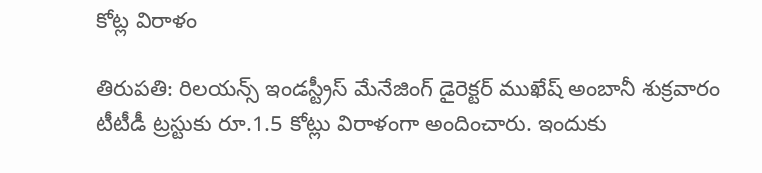కోట్ల విరాళం

తిరుప‌తి: రిలయన్స్ ఇండస్ట్రీస్ మేనేజింగ్ డైరెక్టర్ ముఖేష్ అంబానీ శుక్రవారం టీటీడీ ట్ర‌స్టుకు రూ.1.5 కోట్లు విరాళంగా అందించారు. ఇందుకు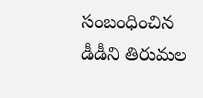సంబంధించిన డీడీని తిరుమల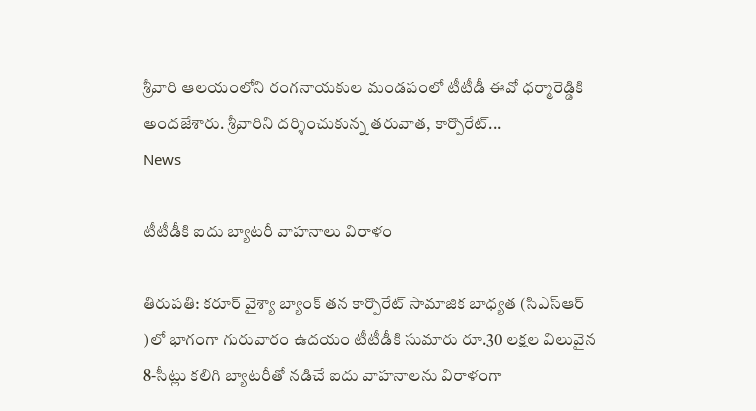శ్రీ‌వారి ఆల‌యంలోని రంగనాయకుల మండపంలో టీటీడీ ఈవో ధర్మారెడ్డికి అందజేశారు. శ్రీ‌వారిని ద‌ర్శించుకున్న తరువాత‌, కార్పొరేట్...
News

టీటీడీకి ఐదు బ్యాటరీ వాహనాలు విరాళం

తిరుప‌తి: కరూర్ వైశ్యా బ్యాంక్ తన కార్పొరేట్ సామాజిక బాధ్యత (సిఎస్ఆర్‌ )లో భాగంగా గురువారం ఉద‌యం టీటీడీకి సుమారు రూ.30 లక్షల విలువైన 8-సీట్లు క‌లిగి బ్యాటరీతో నడిచే ఐదు వాహనాలను విరాళంగా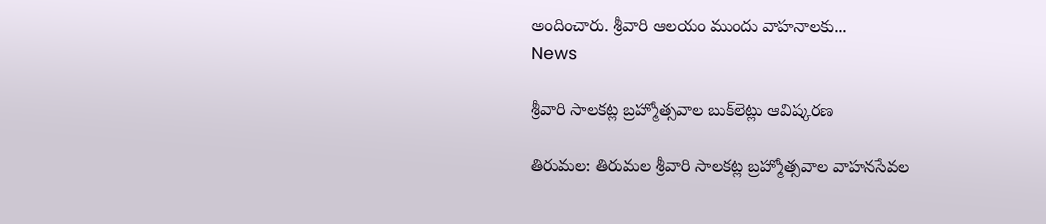అందించారు. శ్రీ‌వారి ఆలయం ముందు వాహనాలకు...
News

శ్రీవారి సాల‌క‌ట్ల‌ బ్రహ్మోత్సవాల బుక్‌లెట్లు ఆవిష్కర‌ణ‌

తిరుమల: తిరుమల శ్రీవారి సాల‌క‌ట్ల బ్ర‌హ్మోత్సవాల‌ వాహ‌న‌సేవ‌ల‌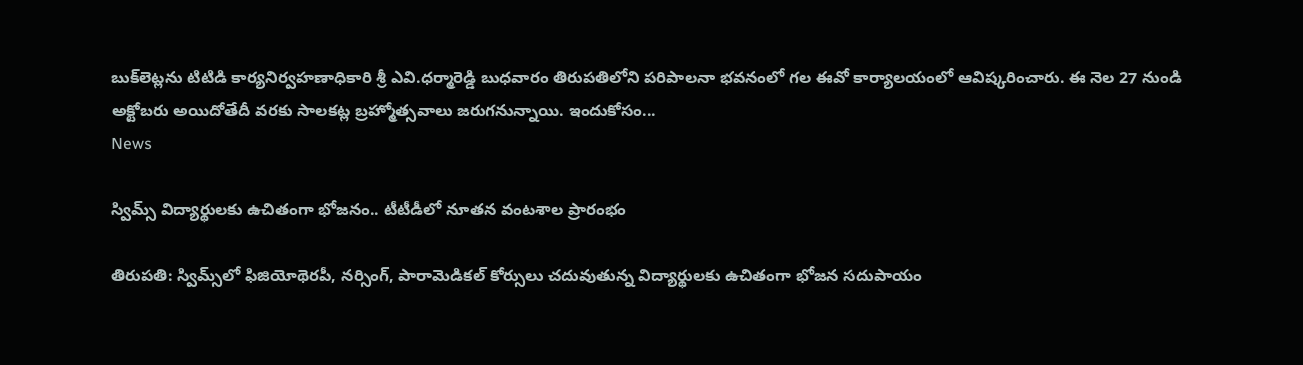బుక్‌లెట్లను టిటిడి కార్యనిర్వహణాధికారి శ్రీ ఎవి.ధ‌ర్మారెడ్డి బుధ‌వారం తిరుప‌తిలోని ప‌రిపాల‌నా భ‌వ‌నంలో గ‌ల ఈవో కార్యాల‌యంలో ఆవిష్క‌రించారు. ఈ నెల 27 నుండి అక్టోబ‌రు అయిదోతేదీ వ‌రకు సాల‌క‌ట్ల బ్ర‌హ్మోత్స‌వాలు జ‌రుగ‌నున్నాయి. ఇందుకోసం...
News

స్విమ్స్ విద్యార్థులకు ఉచితంగా భోజ‌నం.. టీటీడీలో నూత‌న వంటశాల ప్రారంభం

తిరుప‌తి: స్విమ్స్‌లో ఫిజియోథెర‌పీ, న‌ర్సింగ్, పారామెడిక‌ల్ కోర్సులు చదువుతున్న విద్యార్థుల‌కు ఉచితంగా భోజన స‌దుపాయం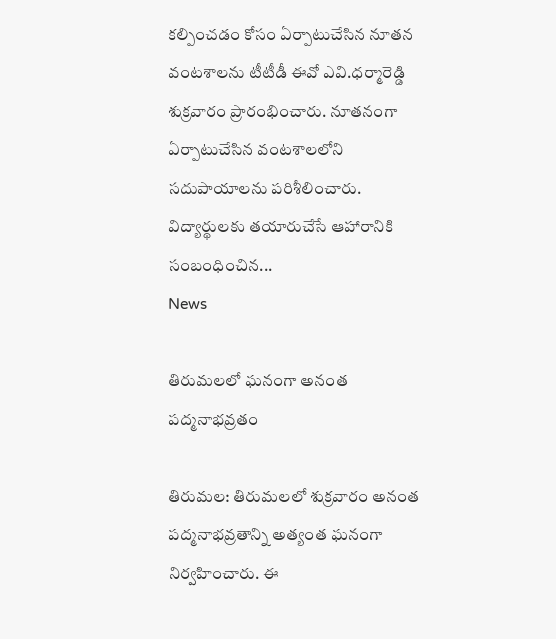క‌ల్పించ‌డం కోసం ఏర్పాటుచేసిన నూత‌న వంట‌శాల‌ను టీటీడీ ఈవో ఎవి.ధ‌ర్మారెడ్డి శుక్ర‌వారం ప్రారంభించారు. నూత‌నంగా ఏర్పాటుచేసిన వంట‌శాల‌లోని స‌దుపాయాలను ప‌రిశీలించారు. విద్యార్థుల‌కు త‌యారుచేసే ఆహారానికి సంబంధించిన...
News

తిరుమలలో ఘనంగా అనంత పద్మనాభవ్రతం

తిరుమల: తిరుమలలో శుక్రవారం అనంత పద్మనాభవ్రతాన్ని అత్యంత ఘనంగా నిర్వహించారు. ఈ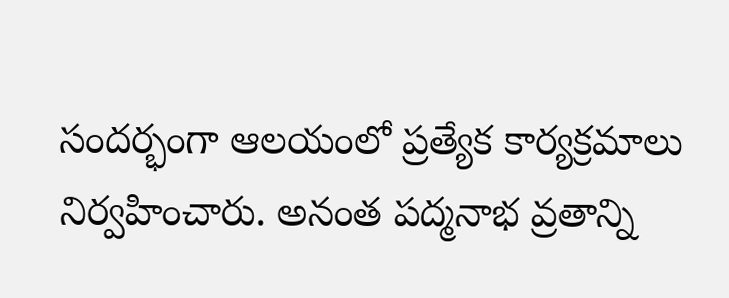సంద‌ర్భంగా ఆల‌యంలో ప్ర‌త్యేక కార్య‌క్ర‌మాలు నిర్వ‌హించారు. అనంత పద్మనాభ వ్రతాన్ని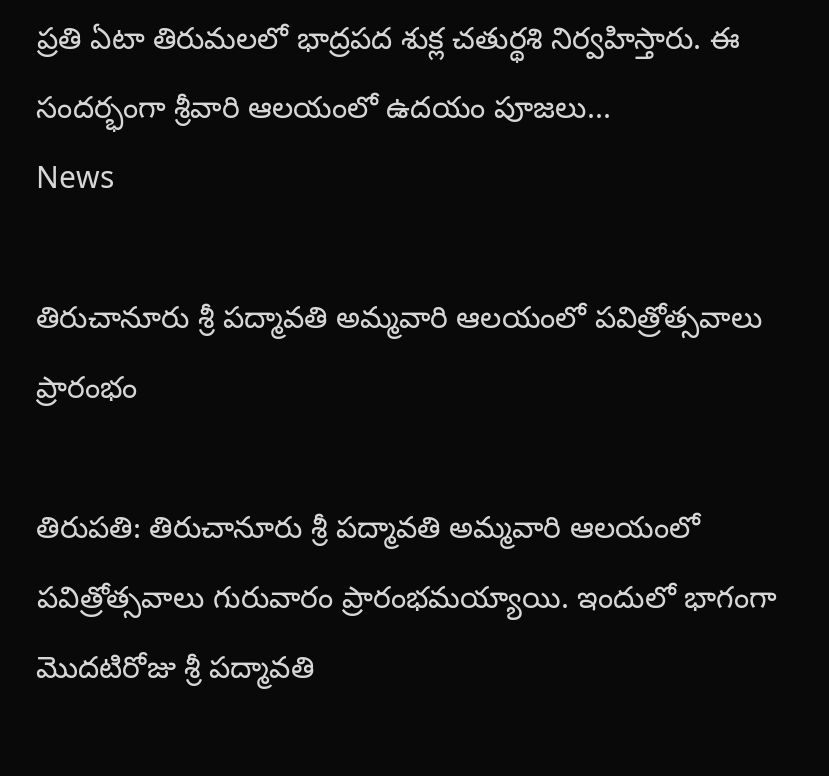ప్రతి ఏటా తిరుమలలో భాద్రపద శుక్ల చతుర్థశి నిర్వహిస్తారు. ఈ సందర్భంగా శ్రీవారి ఆలయంలో ఉదయం పూజలు...
News

తిరుచానూరు శ్రీ పద్మావతి అమ్మవారి ఆలయంలో పవిత్రోత్సవాలు ప్రారంభం

తిరుప‌తి: తిరుచానూరు శ్రీ పద్మావతి అమ్మవారి ఆలయంలో పవిత్రోత్సవాలు గురువారం ప్రారంభమయ్యాయి. ఇందులో భాగంగా మొదటిరోజు శ్రీ పద్మావతి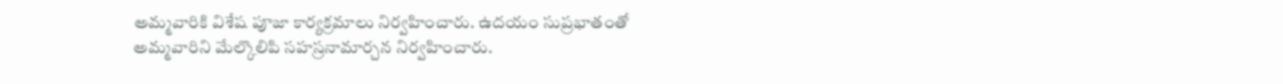అమ్మవారికి విశేష పూజా కార్యక్రమాలు నిర్వహించారు. ఉదయం సుప్రభాతంతో అమ్మవారిని మేల్కొలిపి సహస్రనామార్చన నిర్వహించారు.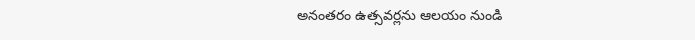అనంతరం ఉత్సవర్లను ఆలయం నుండి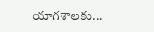యాగశాలకు...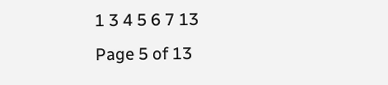1 3 4 5 6 7 13
Page 5 of 13